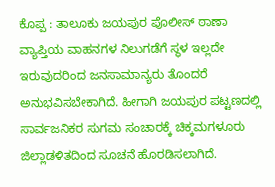ಕೊಪ್ಪ : ತಾಲೂಕು ಜಯಪುರ ಪೊಲೀಸ್ ಠಾಣಾ ವ್ಯಾಪ್ತಿಯ ವಾಹನಗಳ ನಿಲುಗಡೆಗೆ ಸ್ಥಳ ಇಲ್ಲದೇ ಇರುವುದರಿಂದ ಜನಸಾಮಾನ್ಯರು ತೊಂದರೆ ಅನುಭವಿಸಬೇಕಾಗಿದೆ. ಹೀಗಾಗಿ ಜಯಪುರ ಪಟ್ಟಣದಲ್ಲಿ ಸಾರ್ವಜನಿಕರ ಸುಗಮ ಸಂಚಾರಕ್ಕೆ ಚಿಕ್ಕಮಗಳೂರು ಜಿಲ್ಲಾಡಳಿತದಿಂದ ಸೂಚನೆ ಹೊರಡಿಸಲಾಗಿದೆ.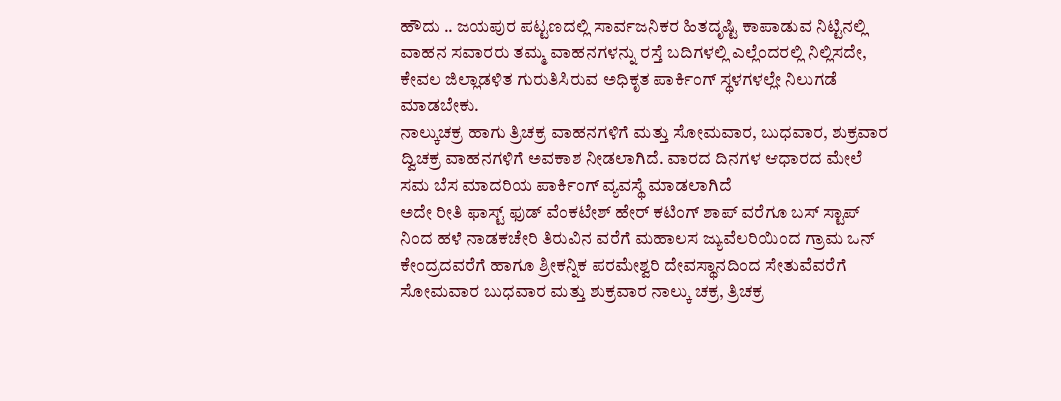ಹೌದು .. ಜಯಪುರ ಪಟ್ಟಣದಲ್ಲಿ ಸಾರ್ವಜನಿಕರ ಹಿತದೃಷ್ಟಿ ಕಾಪಾಡುವ ನಿಟ್ಟಿನಲ್ಲಿ ವಾಹನ ಸವಾರರು ತಮ್ಮ ವಾಹನಗಳನ್ನು ರಸ್ತೆ ಬದಿಗಳಲ್ಲಿ ಎಲ್ಲೆಂದರಲ್ಲಿ ನಿಲ್ಲಿಸದೇ, ಕೇವಲ ಜಿಲ್ಲಾಡಳಿತ ಗುರುತಿಸಿರುವ ಅಧಿಕೃತ ಪಾರ್ಕಿಂಗ್ ಸ್ಥಳಗಳಲ್ಲೇ ನಿಲುಗಡೆ ಮಾಡಬೇಕು.
ನಾಲ್ಕುಚಕ್ರ ಹಾಗು ತ್ರಿಚಕ್ರ ವಾಹನಗಳಿಗೆ ಮತ್ತು ಸೋಮವಾರ, ಬುಧವಾರ, ಶುಕ್ರವಾರ ದ್ವಿಚಕ್ರ ವಾಹನಗಳಿಗೆ ಅವಕಾಶ ನೀಡಲಾಗಿದೆ. ವಾರದ ದಿನಗಳ ಆಧಾರದ ಮೇಲೆ ಸಮ ಬೆಸ ಮಾದರಿಯ ಪಾರ್ಕಿಂಗ್ ವ್ಯವಸ್ಥೆ ಮಾಡಲಾಗಿದೆ
ಅದೇ ರೀತಿ ಫಾಸ್ಟ್ ಫುಡ್ ವೆಂಕಟೇಶ್ ಹೇರ್ ಕಟಿಂಗ್ ಶಾಪ್ ವರೆಗೂ ಬಸ್ ಸ್ಟಾಪ್ ನಿಂದ ಹಳೆ ನಾಡಕಚೇರಿ ತಿರುವಿನ ವರೆಗೆ ಮಹಾಲಸ ಜ್ಯುವೆಲರಿಯಿಂದ ಗ್ರಾಮ ಒನ್ ಕೇಂದ್ರದವರೆಗೆ ಹಾಗೂ ಶ್ರೀಕನ್ನಿಕ ಪರಮೇಶ್ವರಿ ದೇವಸ್ಥಾನದಿಂದ ಸೇತುವೆವರೆಗೆ ಸೋಮವಾರ ಬುಧವಾರ ಮತ್ತು ಶುಕ್ರವಾರ ನಾಲ್ಕು ಚಕ್ರ, ತ್ರಿಚಕ್ರ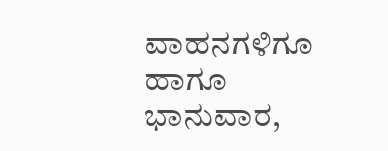ವಾಹನಗಳಿಗೂ ಹಾಗೂ ಭಾನುವಾರ,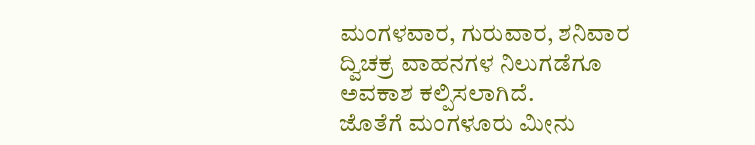ಮಂಗಳವಾರ, ಗುರುವಾರ, ಶನಿವಾರ ದ್ವಿಚಕ್ರ ವಾಹನಗಳ ನಿಲುಗಡೆಗೂ ಅವಕಾಶ ಕಲ್ಪಿಸಲಾಗಿದೆ.
ಜೊತೆಗೆ ಮಂಗಳೂರು ಮೀನು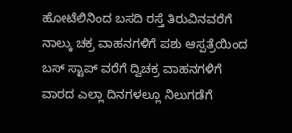ಹೋಟೆಲಿನಿಂದ ಬಸದಿ ರಸ್ತೆ ತಿರುವಿನವರೆಗೆ ನಾಲ್ಕು ಚಕ್ರ ವಾಹನಗಳಿಗೆ ಪಶು ಆಸ್ಪತ್ರೆಯಿಂದ ಬಸ್ ಸ್ಟಾಪ್ ವರೆಗೆ ದ್ವಿಚಕ್ರ ವಾಹನಗಳಿಗೆ ವಾರದ ಎಲ್ಲಾ ದಿನಗಳಲ್ಲೂ ನಿಲುಗಡೆಗೆ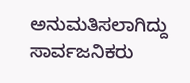ಅನುಮತಿಸಲಾಗಿದ್ದು ಸಾರ್ವಜನಿಕರು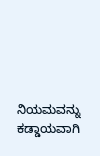ನಿಯಮವನ್ನು ಕಡ್ಡಾಯವಾಗಿ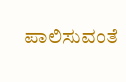ಪಾಲಿಸುವಂತೆ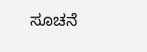ಸೂಚನೆ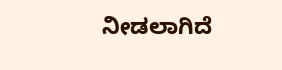ನೀಡಲಾಗಿದೆ